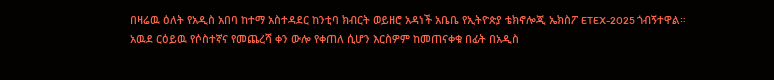በዛሬዉ ዕለት የአዲስ አበባ ከተማ አስተዳደር ከንቲባ ክብርት ወይዘሮ አዳነች አቤቤ የኢትዮጵያ ቴክኖሎጂ ኤክስፖ ETEX-2025 ጎብኝተዋል።
አዉደ ርዕይዉ የሶስተኛና የመጨረሻ ቀን ውሎ የቀጠለ ሲሆን እርስዎም ከመጠናቀቁ በፊት በአዲስ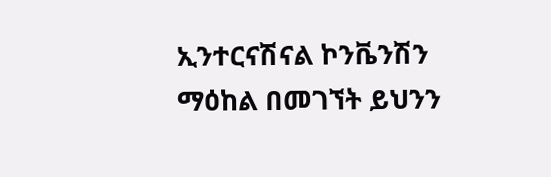ኢንተርናሽናል ኮንቬንሽን ማዕከል በመገኘት ይህንን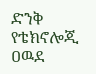ድንቅ የቴክኖሎጂ ዐዉደ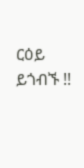ርዕይ ይጎብኙ !!